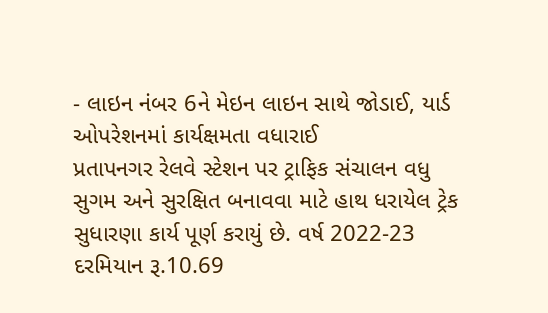- લાઇન નંબર 6ને મેઇન લાઇન સાથે જોડાઈ, યાર્ડ ઓપરેશનમાં કાર્યક્ષમતા વધારાઈ
પ્રતાપનગર રેલવે સ્ટેશન પર ટ્રાફિક સંચાલન વધુ સુગમ અને સુરક્ષિત બનાવવા માટે હાથ ધરાયેલ ટ્રેક સુધારણા કાર્ય પૂર્ણ કરાયું છે. વર્ષ 2022-23 દરમિયાન રૂ.10.69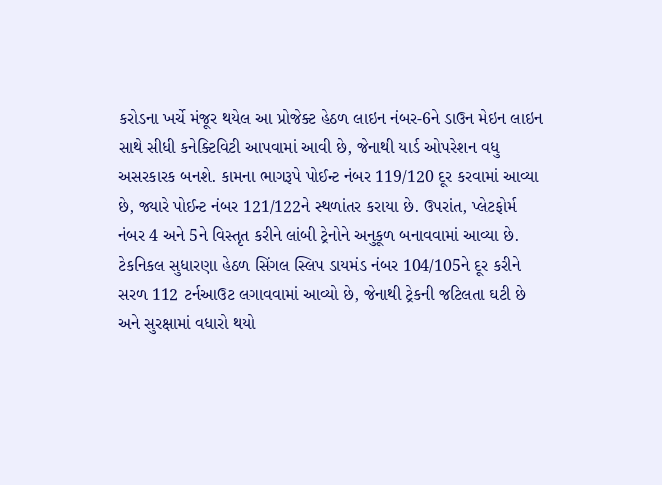કરોડના ખર્ચે મંજૂર થયેલ આ પ્રોજેક્ટ હેઠળ લાઇન નંબર-6ને ડાઉન મેઇન લાઇન સાથે સીધી કનેક્ટિવિટી આપવામાં આવી છે, જેનાથી યાર્ડ ઓપરેશન વધુ અસરકારક બનશે. કામના ભાગરૂપે પોઈન્ટ નંબર 119/120 દૂર કરવામાં આવ્યા છે, જ્યારે પોઈન્ટ નંબર 121/122ને સ્થળાંતર કરાયા છે. ઉપરાંત, પ્લેટફોર્મ નંબર 4 અને 5ને વિસ્તૃત કરીને લાંબી ટ્રેનોને અનુકૂળ બનાવવામાં આવ્યા છે.
ટેકનિકલ સુધારણા હેઠળ સિંગલ સ્લિપ ડાયમંડ નંબર 104/105ને દૂર કરીને સરળ 112 ટર્નઆઉટ લગાવવામાં આવ્યો છે, જેનાથી ટ્રેકની જટિલતા ઘટી છે અને સુરક્ષામાં વધારો થયો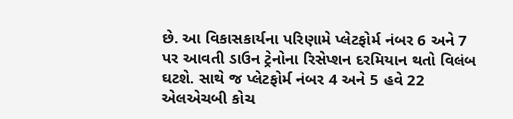છે. આ વિકાસકાર્યના પરિણામે પ્લેટફોર્મ નંબર 6 અને 7 પર આવતી ડાઉન ટ્રેનોના રિસેપ્શન દરમિયાન થતો વિલંબ ઘટશે. સાથે જ પ્લેટફોર્મ નંબર 4 અને 5 હવે 22 એલએચબી કોચ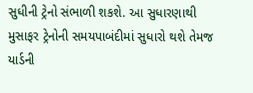સુધીની ટ્રેનો સંભાળી શકશે. આ સુધારણાથી મુસાફર ટ્રેનોની સમયપાબંદીમાં સુધારો થશે તેમજ યાર્ડની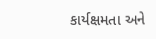કાર્યક્ષમતા અને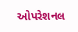ઓપરેશનલ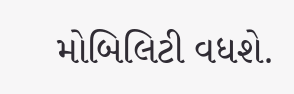મોબિલિટી વધશે.